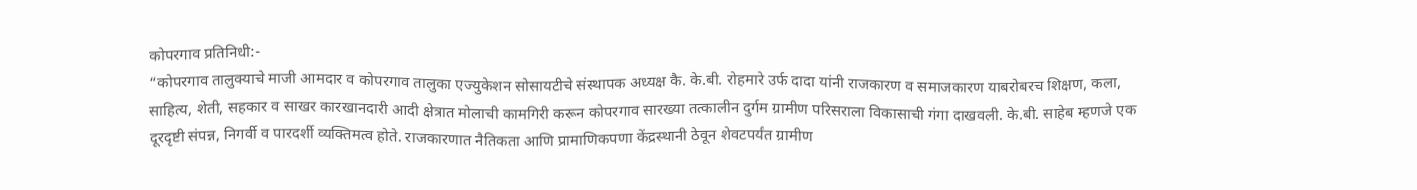कोपरगाव प्रतिनिधी:-
“कोपरगाव तालुक्याचे माजी आमदार व कोपरगाव तालुका एज्युकेशन सोसायटीचे संस्थापक अध्यक्ष कै. के.बी. रोहमारे उर्फ दादा यांनी राजकारण व समाजकारण याबरोबरच शिक्षण, कला, साहित्य, शेती, सहकार व साखर कारखानदारी आदी क्षेत्रात मोलाची कामगिरी करून कोपरगाव सारख्या तत्कालीन दुर्गम ग्रामीण परिसराला विकासाची गंगा दाखवली. के.बी. साहेब म्हणजे एक दूरदृष्टी संपन्न, निगर्वी व पारदर्शी व्यक्तिमत्व होते. राजकारणात नैतिकता आणि प्रामाणिकपणा केंद्रस्थानी ठेवून शेवटपर्यंत ग्रामीण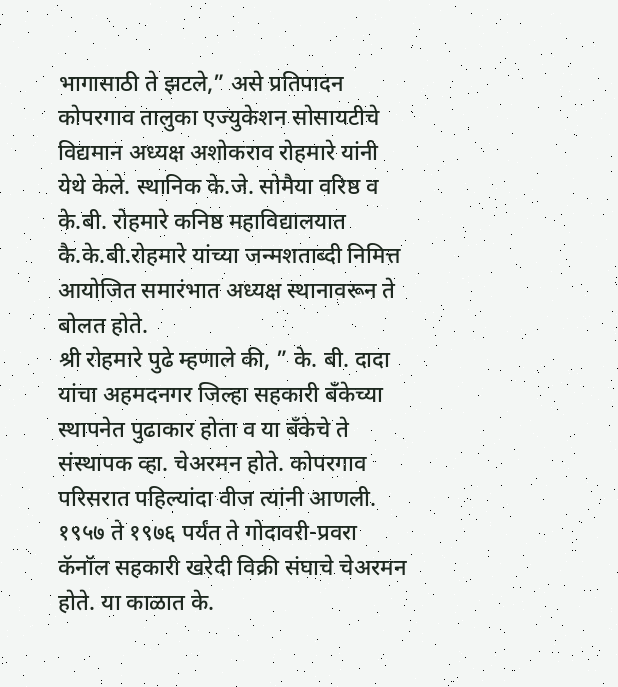भागासाठी ते झटले,” असे प्रतिपादन कोपरगाव तालुका एज्युकेशन सोसायटीचे विद्यमान अध्यक्ष अशोकराव रोहमारे यांनी येथे केले. स्थानिक के.जे. सोमैया वरिष्ठ व के.बी. रोहमारे कनिष्ठ महाविद्यालयात कै.के.बी.रोहमारे यांच्या जन्मशताब्दी निमित्त आयोजित समारंभात अध्यक्ष स्थानावरून ते बोलत होते.
श्री रोहमारे पुढे म्हणाले की, ” के. बी. दादा यांचा अहमदनगर जिल्हा सहकारी बँकेच्या स्थापनेत पुढाकार होता व या बँकेचे ते संस्थापक व्हा. चेअरमन होते. कोपरगाव परिसरात पहिल्यांदा वीज त्यांनी आणली. १९५७ ते १९७६ पर्यंत ते गोदावरी-प्रवरा कॅनॉल सहकारी खरेदी विक्री संघाचे चेअरमन होते. या काळात के.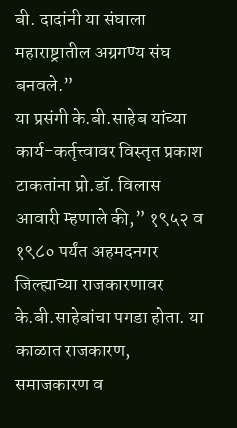बी. दादांनी या संघाला महाराष्ट्रातील अग्रगण्य संघ बनवले.”
या प्रसंगी के.बी.साहेब यांच्या कार्य-कर्तृत्त्वावर विस्तृत प्रकाश टाकतांना प्रो.डॉ. विलास आवारी म्हणाले की,” १९५२ व १९८० पर्यंत अहमदनगर जिल्ह्याच्या राजकारणावर के.बी.साहेबांचा पगडा होता. या काळात राजकारण, समाजकारण व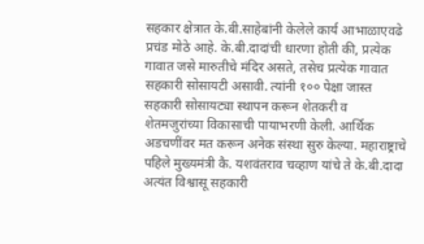सहकार क्षेत्रात के.बी.साहेबांनी केलेले कार्य आभाळाएवढे प्रचंड मोठे आहे. के.बी.दादांची धारणा होती की, प्रत्येक गावात जसे मारुतीचे मंदिर असते, तसेच प्रत्येक गावात सहकारी सोसायटी असावी. त्यांनी १०० पेक्षा जास्त सहकारी सोसायट्या स्थापन करून शेतकरी व शेतमजुरांच्या विकासाची पायाभरणी केली. आर्थिक अडचणींवर मत करून अनेक संस्था सुरु केल्या. महाराष्ट्राचे पहिले मुख्यमंत्री कै. यशवंतराव चव्हाण यांचे ते के.बी.दादा अत्यंत विश्वासू सहकारी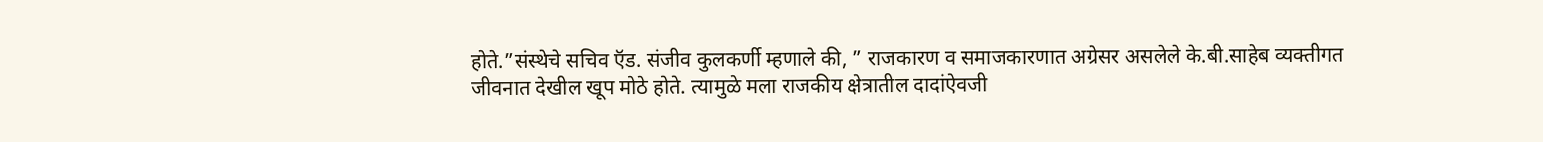होते.”संस्थेचे सचिव ऍड. संजीव कुलकर्णी म्हणाले की, ” राजकारण व समाजकारणात अग्रेसर असलेले के.बी.साहेब व्यक्तीगत जीवनात देखील खूप मोठे होते. त्यामुळे मला राजकीय क्षेत्रातील दादांऐवजी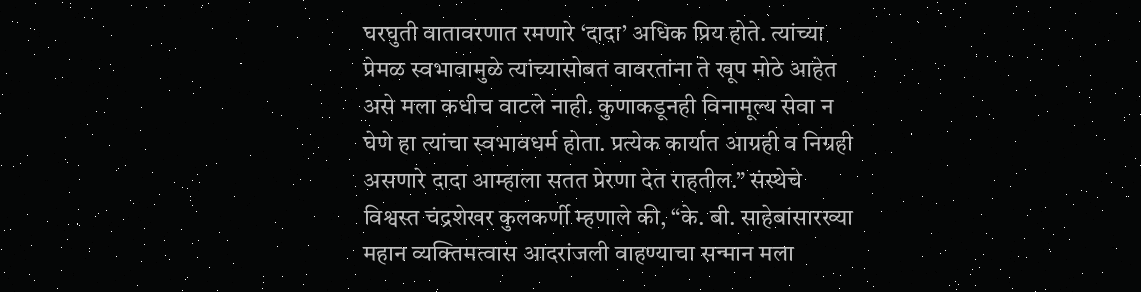घरघुती वातावरणात रमणारे ‘दादा’ अधिक प्रिय होते. त्यांच्या प्रेमळ स्वभावामुळे त्यांच्यासोबत वावरतांना ते खूप मोठे आहेत असे मला कधीच वाटले नाही. कुणाकडूनही विनामूल्य सेवा न घेणे हा त्यांचा स्वभावधर्म होता. प्रत्येक कार्यात आग्रही व निग्रही असणारे दादा आम्हाला सतत प्रेरणा देत राहतील.” संस्थेचे विश्वस्त चंद्रशेखर कुलकर्णी म्हणाले की, “के. बी. साहेबांसारख्या महान व्यक्तिमत्वास आदरांजली वाहण्याचा सन्मान मला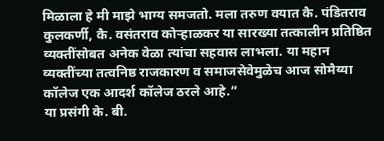मिळाला हे मी माझे भाग्य समजतो. मला तरुण वयात कै. पंडितराव कुलकर्णी, कै. वसंतराव कोऱ्हाळकर या सारख्या तत्कालीन प्रतिष्ठित व्यक्तींसोबत अनेक वेळा त्यांचा सहवास लाभला. या महान व्यक्तींच्या तत्वनिष्ठ राजकारण व समाजसेवेमुळेच आज सोमैय्या कॉलेज एक आदर्श कॉलेज ठरले आहे.”
या प्रसंगी के. बी.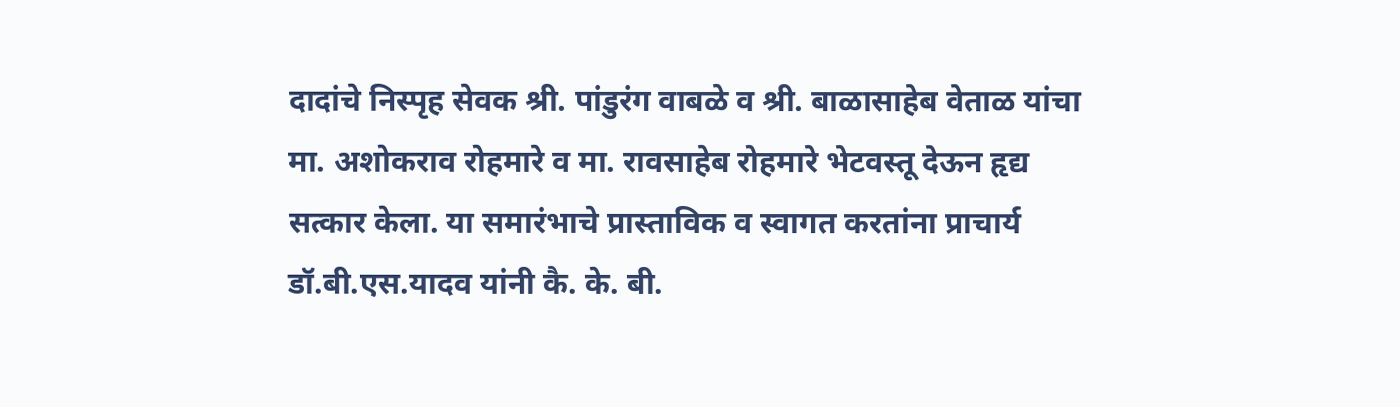दादांचे निस्पृह सेवक श्री. पांडुरंग वाबळे व श्री. बाळासाहेब वेताळ यांचा मा. अशोकराव रोहमारे व मा. रावसाहेब रोहमारे भेटवस्तू देऊन हृद्य सत्कार केला. या समारंभाचे प्रास्ताविक व स्वागत करतांना प्राचार्य डॉ.बी.एस.यादव यांनी कै. के. बी.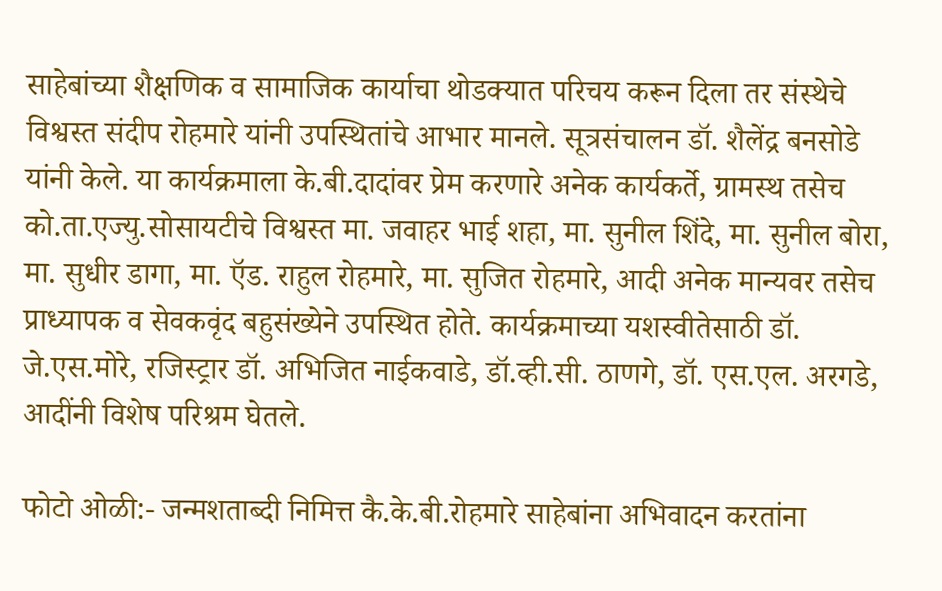साहेबांच्या शैक्षणिक व सामाजिक कार्याचा थोडक्यात परिचय करून दिला तर संस्थेचे विश्वस्त संदीप रोहमारे यांनी उपस्थितांचे आभार मानले. सूत्रसंचालन डॉ. शैलेंद्र बनसोडे यांनी केले. या कार्यक्रमाला के.बी.दादांवर प्रेम करणारे अनेक कार्यकर्ते, ग्रामस्थ तसेच को.ता.एज्यु.सोसायटीचे विश्वस्त मा. जवाहर भाई शहा, मा. सुनील शिंदे, मा. सुनील बोरा, मा. सुधीर डागा, मा. ऍड. राहुल रोहमारे, मा. सुजित रोहमारे, आदी अनेक मान्यवर तसेच प्राध्यापक व सेवकवृंद बहुसंख्येने उपस्थित होते. कार्यक्रमाच्या यशस्वीतेसाठी डॉ. जे.एस.मोरे, रजिस्ट्रार डॉ. अभिजित नाईकवाडे, डॉ.व्ही.सी. ठाणगे, डॉ. एस.एल. अरगडे, आदींनी विशेष परिश्रम घेतले.

फोटो ओळी:- जन्मशताब्दी निमित्त कै.के.बी.रोहमारे साहेबांना अभिवादन करतांना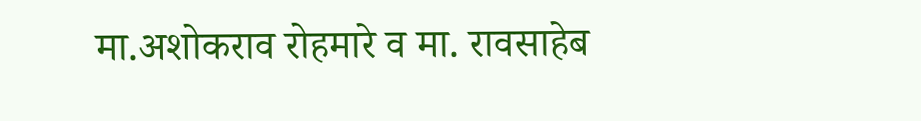मा.अशोकराव रोहमारे व मा. रावसाहेब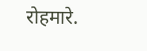रोहमारे.